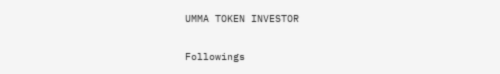UMMA TOKEN INVESTOR

Followings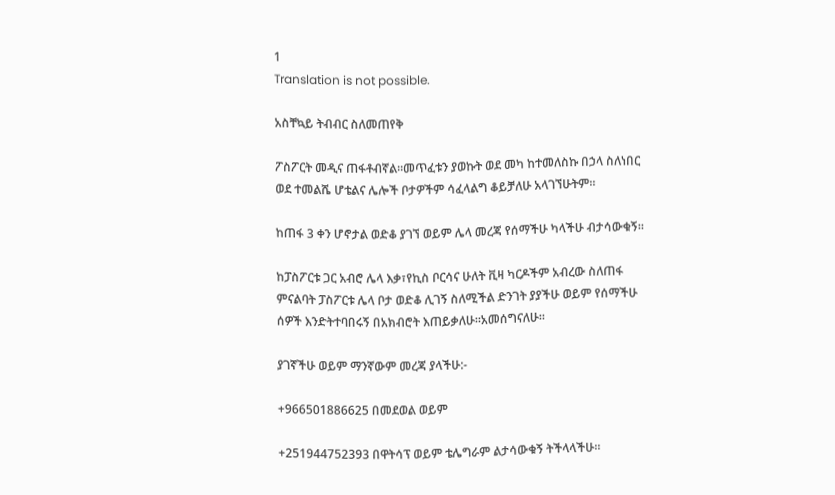1
Translation is not possible.

አስቸኳይ ትብብር ስለመጠየቅ

ፖስፖርት መዲና ጠፋቶብኛል።መጥፈቱን ያወኩት ወደ መካ ከተመለስኩ በኃላ ስለነበር ወደ ተመልሼ ሆቴልና ሌሎች ቦታዎችም ሳፈላልግ ቆይቻለሁ አላገኘሁትም።

ከጠፋ 3 ቀን ሆኖታል ወድቆ ያገኘ ወይም ሌላ መረጃ የሰማችሁ ካላችሁ ብታሳውቁኝ።

ከፓስፖርቱ ጋር አብሮ ሌላ እቃ፣የኪስ ቦርሳና ሁለት ቪዛ ካርዶችም አብረው ስለጠፋ ምናልባት ፓስፖርቱ ሌላ ቦታ ወድቆ ሊገኝ ስለሚችል ድንገት ያያችሁ ወይም የሰማችሁ ሰዎች እንድትተባበሩኝ በአክብሮት እጠይቃለሁ።አመሰግናለሁ።

ያገኛችሁ ወይም ማንኛውም መረጃ ያላችሁ:-

+966501886625 በመደወል ወይም

+251944752393 በዋትሳፕ ወይም ቴሌግራም ልታሳውቁኝ ትችላላችሁ።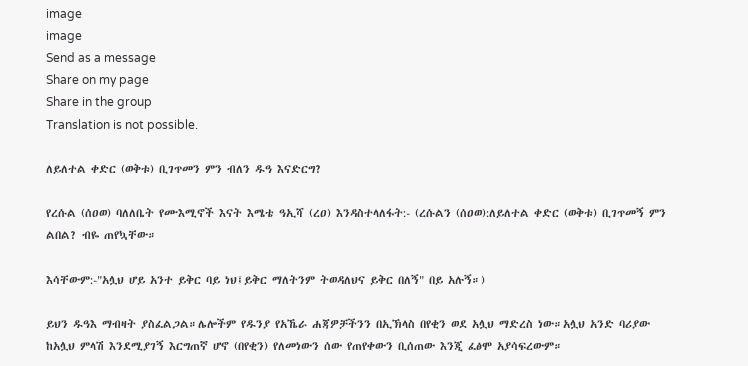image
image
Send as a message
Share on my page
Share in the group
Translation is not possible.

ለይለተል ቀድር (ወቅቱ) ቢገጥመን ምን ብለን ዱዓ እናድርግ?

የረሱል (ሰዐወ) ባለለቤት የሙእሚኖች እናት እሜቴ ዓኢሻ (ረዐ) እንዳስተላለፋት:- (ረሱልን (ሰዐወ):ለይለተል ቀድር (ወቅቱ) ቢገጥመኝ ምን ልበል? ብዬ ጠየኳቸው።

እሳቸውም:-"አሏህ ሆይ አንተ ይቅር ባይ ነህ፤ይቅር ማለትንም ትወዳለህና ይቅር በለኝ" በይ አሉኝ።)

ይህን ዱዓእ ማብዛት ያስፈልጋል።ሌሎችም የዱንያ የአኼራ ሐጃዎቻችንን በኢኽላስ በየቂን ወደ አሏህ ማድረስ ነው።አሏህ አንድ ባሪያው ከአሏህ ምላሽ እንደሚያገኝ እርግጠኛ ሆኖ (በየቂን) የለመነውን ሰው የጠየቀውን ቢሰጠው እንጂ ፈፅሞ አያሳፍረውም።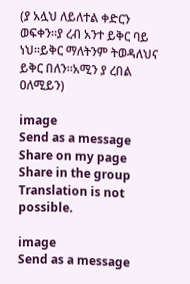(ያ አሏህ ለይለተል ቀድርን ወፍቀን።ያ ረብ አንተ ይቅር ባይ ነህ።ይቅር ማለትንም ትወዳለህና ይቅር በለን።አሚን ያ ረበል ዐለሚይን)

image
Send as a message
Share on my page
Share in the group
Translation is not possible.

image
Send as a message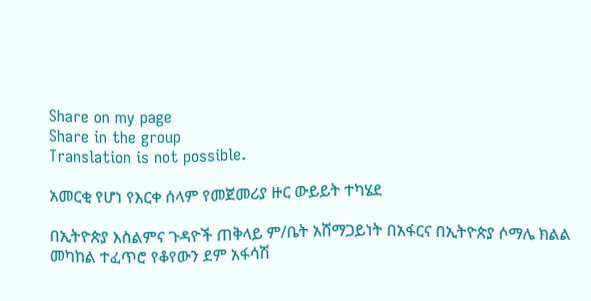Share on my page
Share in the group
Translation is not possible.

አመርቂ የሆነ የእርቀ ሰላም የመጀመሪያ ዙር ውይይት ተካሄደ

በኢትዮጵያ እስልምና ጉዳዮች ጠቅላይ ም/ቤት አሸማጋይነት በአፋርና በኢትዮጵያ ሶማሌ ክልል መካከል ተፈጥሮ የቆየውን ደም አፋሳሽ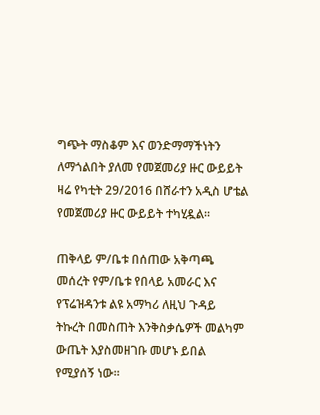ግጭት ማስቆም እና ወንድማማችነትን ለማጎልበት ያለመ የመጀመሪያ ዙር ውይይት ዛሬ የካቲት 29/2016 በሸራተን አዲስ ሆቴል የመጀመሪያ ዙር ውይይት ተካሂዷል።

ጠቅላይ ም/ቤቱ በሰጠው አቅጣጫ መሰረት የም/ቤቱ የበላይ አመራር እና የፕሬዝዳንቱ ልዩ አማካሪ ለዚህ ጉዳይ ትኩረት በመስጠት እንቅስቃሴዎች መልካም ውጤት እያስመዘገቡ መሆኑ ይበል የሚያሰኝ ነው።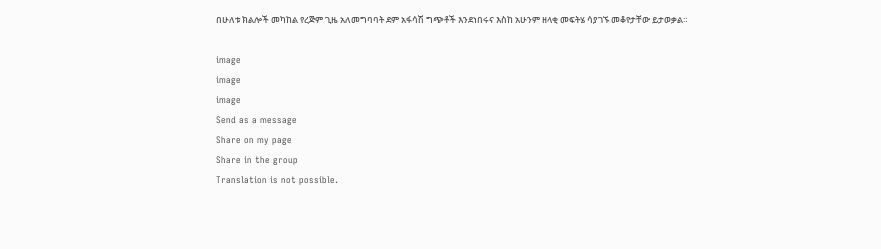በሁለቱ ክልሎች መካከል የረጅም ጊዜ አለመግባባት ደም አፋሳሽ ግጭቶች እንደነበሩና እስከ አሁንም ዘላቂ መፍትሄ ሳያገኙ መቆየታቸው ይታወቃል።

image
image
image
Send as a message
Share on my page
Share in the group
Translation is not possible.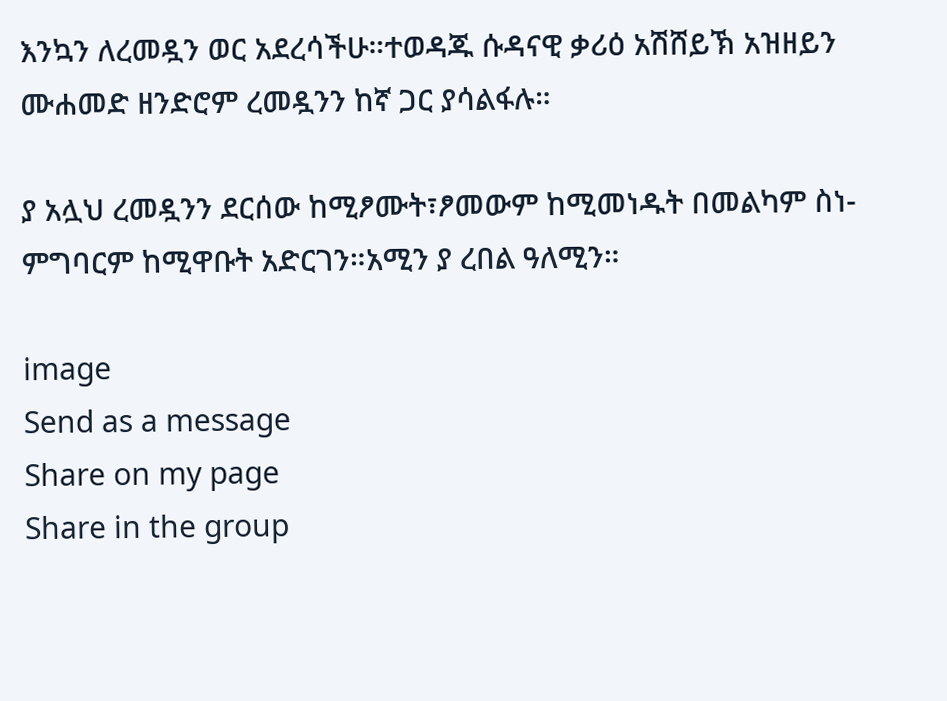እንኳን ለረመዷን ወር አደረሳችሁ።ተወዳጁ ሱዳናዊ ቃሪዕ አሽሸይኽ አዝዘይን ሙሐመድ ዘንድሮም ረመዷንን ከኛ ጋር ያሳልፋሉ።

ያ አሏህ ረመዷንን ደርሰው ከሚፆሙት፣ፆመውም ከሚመነዱት በመልካም ስነ-ምግባርም ከሚዋቡት አድርገን።አሚን ያ ረበል ዓለሚን።

image
Send as a message
Share on my page
Share in the group